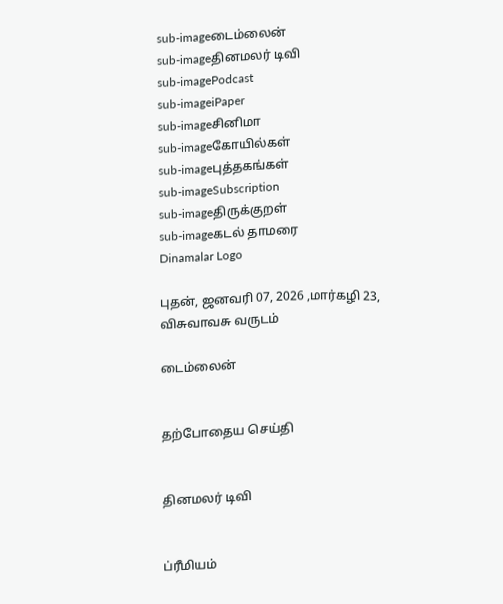sub-imageடைம்லைன்
sub-imageதினமலர் டிவி
sub-imagePodcast
sub-imageiPaper
sub-imageசினிமா
sub-imageகோயில்கள்
sub-imageபுத்தகங்கள்
sub-imageSubscription
sub-imageதிருக்குறள்
sub-imageகடல் தாமரை
Dinamalar Logo

புதன், ஜனவரி 07, 2026 ,மார்கழி 23, விசுவாவசு வருடம்

டைம்லைன்


தற்போதைய செய்தி


தினமலர் டிவி


ப்ரீமியம்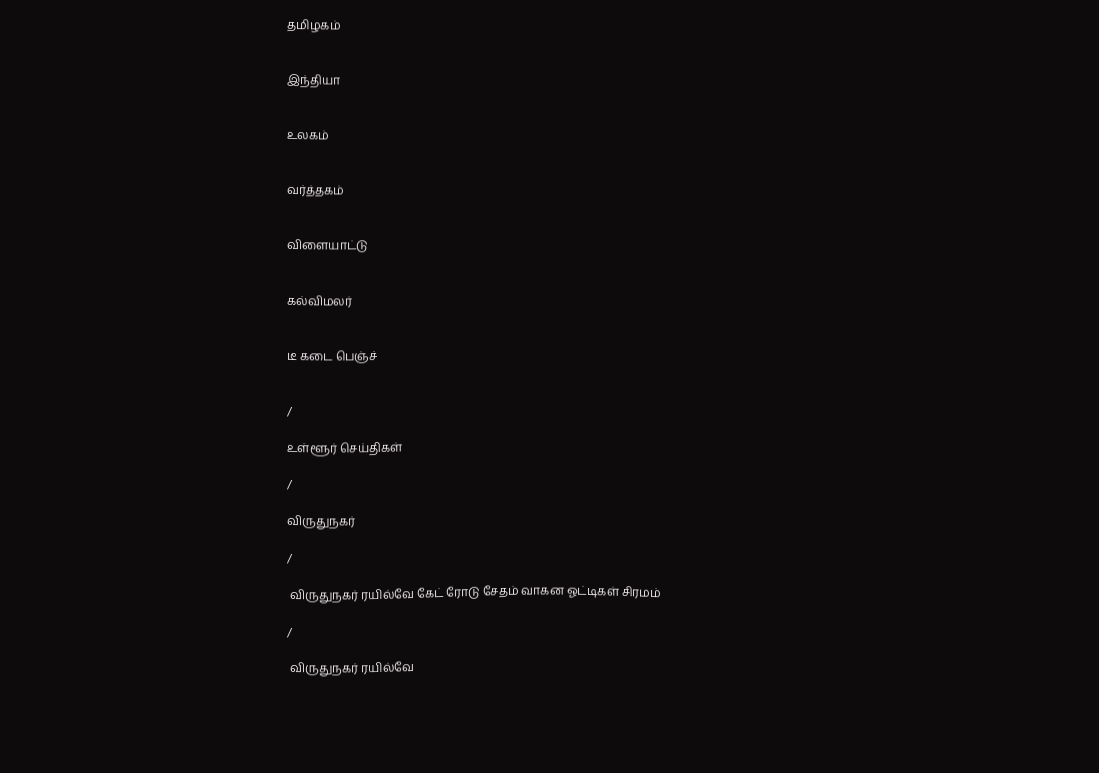தமிழகம்


இந்தியா


உலகம்


வர்த்தகம்


விளையாட்டு


கல்விமலர்


டீ கடை பெஞ்ச்


/

உள்ளூர் செய்திகள்

/

விருதுநகர்

/

 விருதுநகர் ரயில்வே கேட் ரோடு சேதம் வாகன ஓட்டிகள் சிரமம்

/

 விருதுநகர் ரயில்வே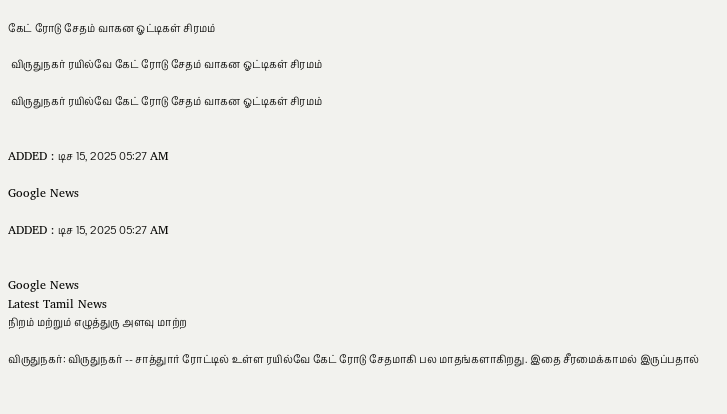கேட் ரோடு சேதம் வாகன ஓட்டிகள் சிரமம்

 விருதுநகர் ரயில்வே கேட் ரோடு சேதம் வாகன ஓட்டிகள் சிரமம்

 விருதுநகர் ரயில்வே கேட் ரோடு சேதம் வாகன ஓட்டிகள் சிரமம்


ADDED : டிச 15, 2025 05:27 AM

Google News

ADDED : டிச 15, 2025 05:27 AM


Google News
Latest Tamil News
நிறம் மற்றும் எழுத்துரு அளவு மாற்ற

விருதுநகர்: விருதுநகர் -- சாத்துார் ரோட்டில் உள்ள ரயில்வே கேட் ரோடு சேதமாகி பல மாதங்களாகிறது. இதை சீரமைக்காமல் இருப்பதால்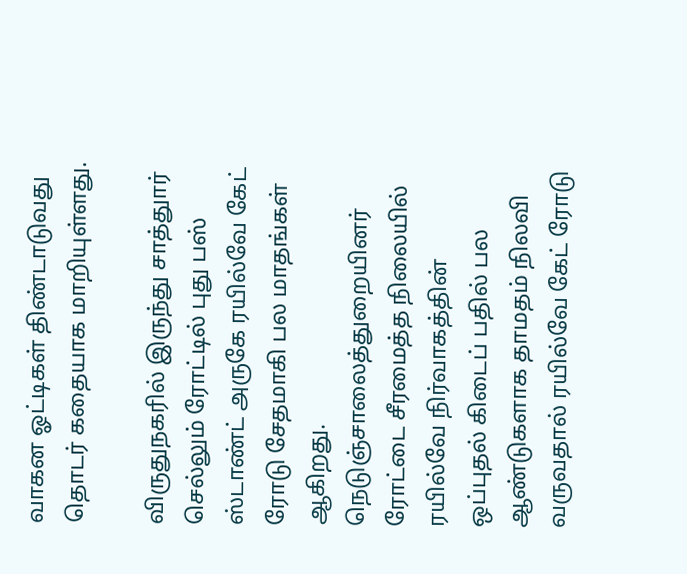வாகன ஓட்டிகள் திண்டாடுவது தொடர் கதையாக மாறியுள்ளது.

விருதுநகரில் இருந்து சாத்துார் செல்லும் ரோட்டில் புது பஸ் ஸ்டாண்ட் அருகே ரயில்வே கேட் ரோடு சேதமாகி பல மாதங்கள் ஆகிறது. நெடுஞ்சாலைத்துறையினர் ரோட்டை சீரமைத்த நிலையில் ரயில்வே நிர்வாகத்தின் ஒப்புதல் கிடைப் பதில் பல ஆண்டுகளாக தாமதம் நிலவி வருவதால் ரயில்வே கேட் ரோடு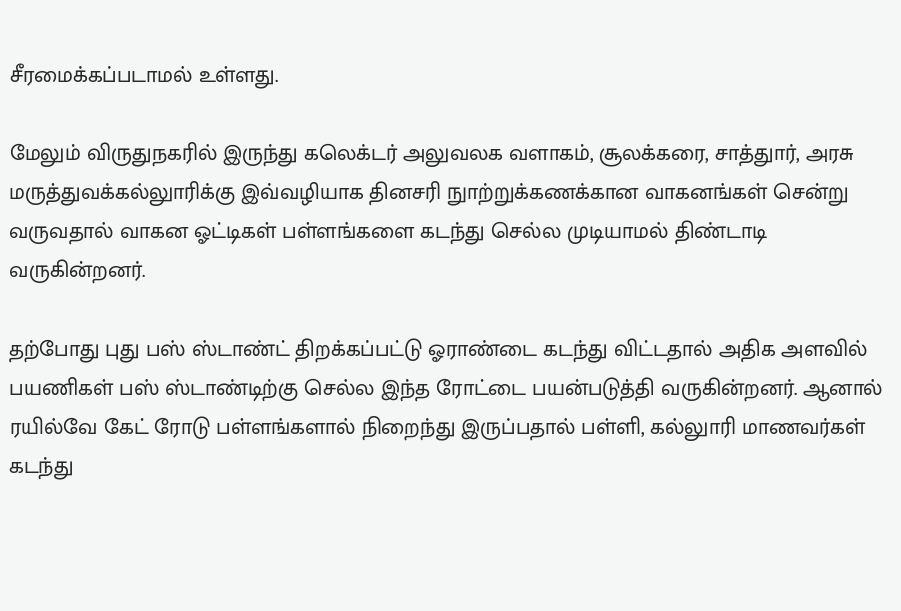சீரமைக்கப்படாமல் உள்ளது.

மேலும் விருதுநகரில் இருந்து கலெக்டர் அலுவலக வளாகம், சூலக்கரை, சாத்துார், அரசு மருத்துவக்கல்லுாரிக்கு இவ்வழியாக தினசரி நுாற்றுக்கணக்கான வாகனங்கள் சென்று வருவதால் வாகன ஓட்டிகள் பள்ளங்களை கடந்து செல்ல முடியாமல் திண்டாடி வருகின்றனர்.

தற்போது புது பஸ் ஸ்டாண்ட் திறக்கப்பட்டு ஓராண்டை கடந்து விட்டதால் அதிக அளவில் பயணிகள் பஸ் ஸ்டாண்டிற்கு செல்ல இந்த ரோட்டை பயன்படுத்தி வருகின்றனர். ஆனால் ரயில்வே கேட் ரோடு பள்ளங்களால் நிறைந்து இருப்பதால் பள்ளி, கல்லுாரி மாணவர்கள் கடந்து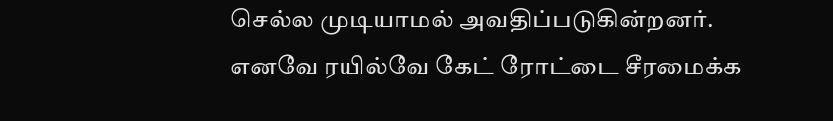செல்ல முடியாமல் அவதிப்படுகின்றனர். எனவே ரயில்வே கேட் ரோட்டை சீரமைக்க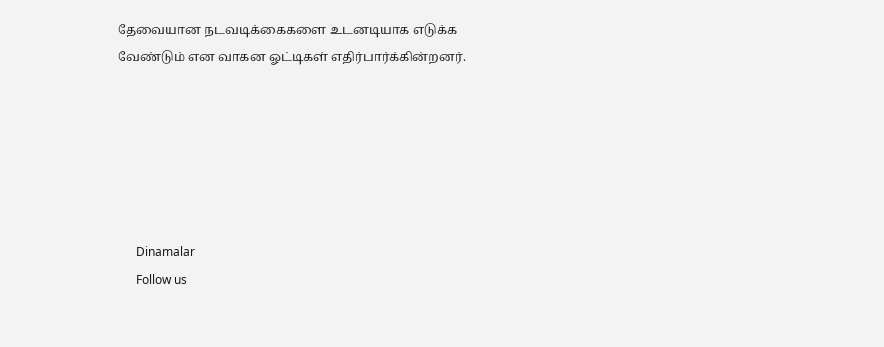தேவையான நடவடிக்கைகளை உடனடியாக எடுக்க வேண்டும் என வாகன ஓட்டிகள் எதிர்பார்க்கின்றனர்.






      Dinamalar
      Follow us